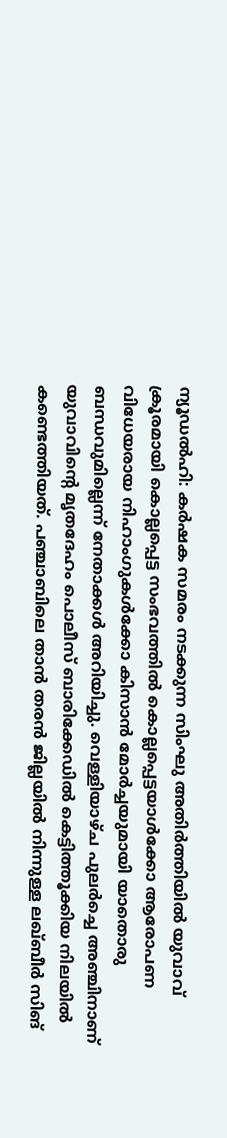ന്യൂഡൽഹി: കർഷക സമരം നടക്കുന്ന സിംഘു അതിർത്തിയിൽ യുവാവ് ക്രൂരമായി കൊല്ലപ്പെട്ട സംഭവത്തിൽ കൊല്ലപ്പെട്ടയാൾക്കോ ആരോപണ വിധേയരായ നിഹാംഗുകൾക്കോ കിസാൻ മോർച്ചയുമായി യാതൊരു ബന്ധവുമില്ലെന്ന് നേതാക്കൾ അറിയിച്ചു. വെള്ളിയാഴ്ച പുലർച്ചെ അഞ്ചിനാണ് യുവാവിന്റെ മൃതദേഹം പൊലീസ് ബാരിക്കേഡിൽ കെട്ടിത്തൂക്കിയ നിലയിൽ കണ്ടെത്തിയത്. പഞ്ചാബിലെ താൻ തരൻ ജില്ലയിൽ നിന്നുള്ള ലഖ്ബീർ സിങ്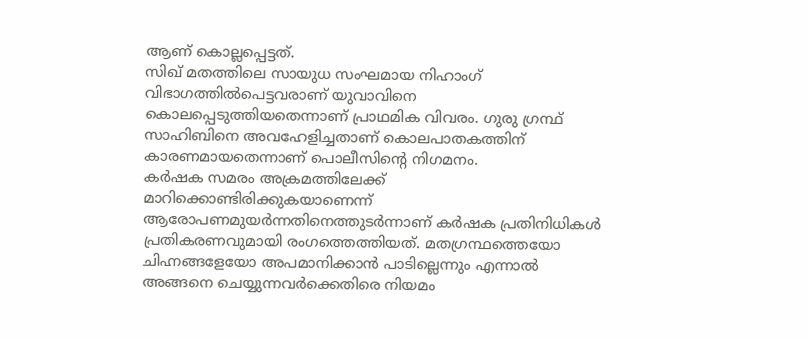ആണ് കൊല്ലപ്പെട്ടത്.
സിഖ് മതത്തിലെ സായുധ സംഘമായ നിഹാംഗ് വിഭാഗത്തിൽപെട്ടവരാണ് യുവാവിനെ കൊലപ്പെടുത്തിയതെന്നാണ് പ്രാഥമിക വിവരം. ഗുരു ഗ്രന്ഥ് സാഹിബിനെ അവഹേളിച്ചതാണ് കൊലപാതകത്തിന് കാരണമായതെന്നാണ് പൊലീസിന്റെ നിഗമനം.
കർഷക സമരം അക്രമത്തിലേക്ക് മാറിക്കൊണ്ടിരിക്കുകയാണെന്ന് ആരോപണമുയർന്നതിനെത്തുടർന്നാണ് കർഷക പ്രതിനിധികൾ പ്രതികരണവുമായി രംഗത്തെത്തിയത്. മതഗ്രന്ഥത്തെയോ ചിഹ്നങ്ങളേയോ അപമാനിക്കാൻ പാടില്ലെന്നും എന്നാൽ അങ്ങനെ ചെയ്യുന്നവർക്കെതിരെ നിയമം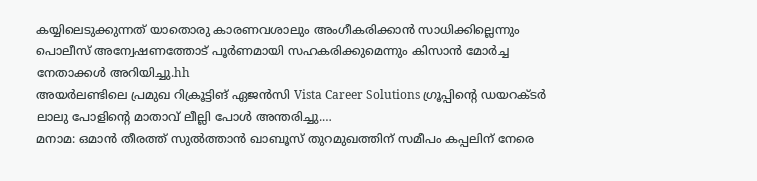കയ്യിലെടുക്കുന്നത് യാതൊരു കാരണവശാലും അംഗീകരിക്കാൻ സാധിക്കില്ലെന്നും പൊലീസ് അന്വേഷണത്തോട് പൂർണമായി സഹകരിക്കുമെന്നും കിസാൻ മോർച്ച നേതാക്കൾ അറിയിച്ചു.hh
അയർലണ്ടിലെ പ്രമുഖ റിക്രൂട്ടിങ് ഏജൻസി Vista Career Solutions ഗ്രൂപ്പിന്റെ ഡയറക്ടർ ലാലു പോളിന്റെ മാതാവ് ലീല്ലി പോൾ അന്തരിച്ചു.…
മനാമ: ഒമാൻ തീരത്ത് സുൽത്താൻ ഖാബൂസ് തുറമുഖത്തിന് സമീപം കപ്പലിന് നേരെ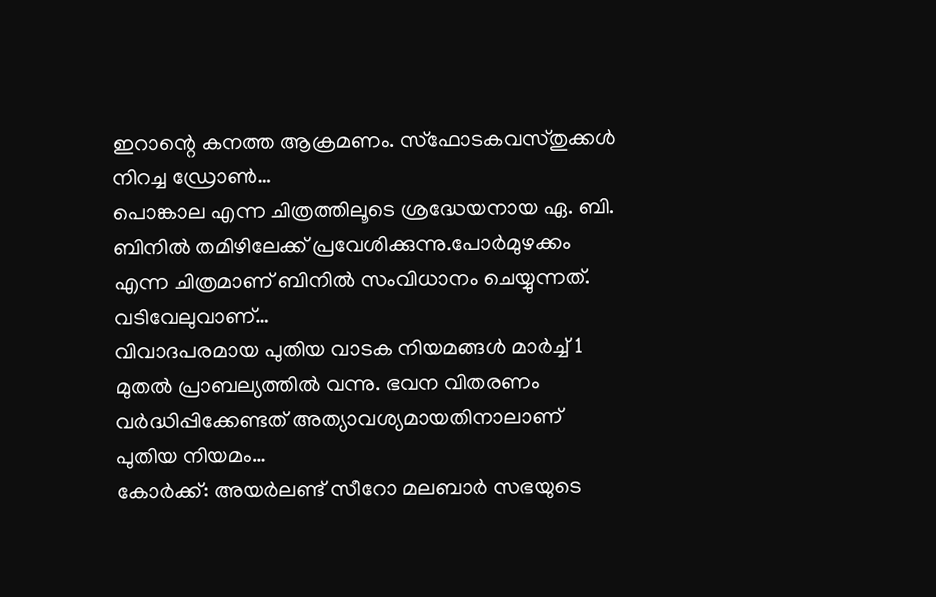ഇറാന്റെ കനത്ത ആക്രമണം. സ്ഫോടകവസ്തുക്കൾ നിറച്ച ഡ്രോൺ…
പൊങ്കാല എന്ന ചിത്രത്തിലൂടെ ശ്രദ്ധേയനായ ഏ. ബി. ബിനിൽ തമിഴിലേക്ക് പ്രവേശിക്കുന്നു.പോർമുഴക്കം എന്ന ചിത്രമാണ് ബിനിൽ സംവിധാനം ചെയ്യുന്നത്. വടിവേലുവാണ്…
വിവാദപരമായ പുതിയ വാടക നിയമങ്ങൾ മാർച്ച് 1 മുതൽ പ്രാബല്യത്തിൽ വന്നു. ഭവന വിതരണം വർദ്ധിപ്പിക്കേണ്ടത് അത്യാവശ്യമായതിനാലാണ് പുതിയ നിയമം…
കോർക്ക്: അയർലണ്ട് സീറോ മലബാർ സഭയുടെ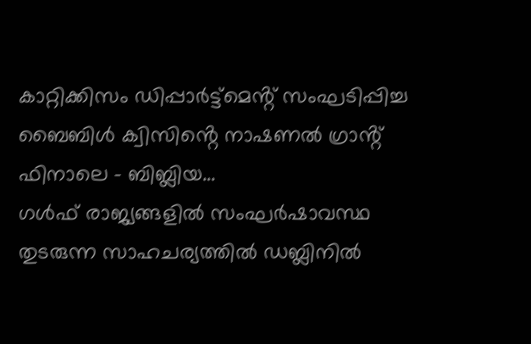കാറ്റിക്കിസം ഡിപ്പാർട്ട്മെൻ്റ് സംഘടിപ്പിച്ച ബൈബിൾ ക്വിസിൻ്റെ നാഷണൽ ഗ്രാൻ്റ് ഫിനാലെ - ബിബ്ലിയ…
ഗൾഫ് രാജ്യങ്ങളിൽ സംഘർഷാവസ്ഥ തുടരുന്ന സാഹചര്യത്തിൽ ഡബ്ലിനിൽ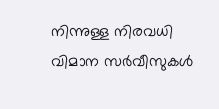നിന്നുള്ള നിരവധി വിമാന സർവീസുകൾ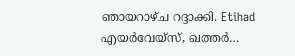ഞായറാഴ്ച റദ്ദാക്കി. Etihad എയർവേയ്സ്, ഖത്തർ…